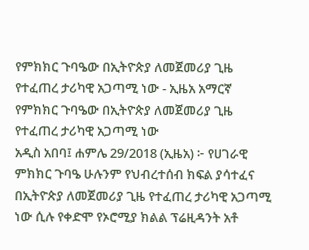የምክክር ጉባዔው በኢትዮጵያ ለመጀመሪያ ጊዜ የተፈጠረ ታሪካዊ አጋጣሚ ነው - ኢዜአ አማርኛ
የምክክር ጉባዔው በኢትዮጵያ ለመጀመሪያ ጊዜ የተፈጠረ ታሪካዊ አጋጣሚ ነው
አዲስ አበባ፤ ሐምሌ 29/2018 (ኢዜአ) ፦ የሀገራዊ ምክክር ጉባዔ ሁሉንም የህብረተሰብ ክፍል ያሳተፈና በኢትዮጵያ ለመጀመሪያ ጊዜ የተፈጠረ ታሪካዊ አጋጣሚ ነው ሲሉ የቀድሞ የኦሮሚያ ክልል ፕሬዚዳንት አቶ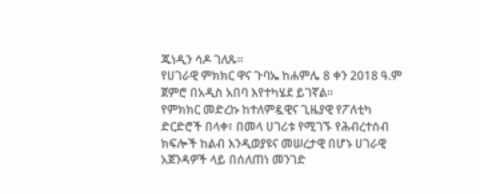ጁነዲን ሳዶ ገለጹ።
የሀገራዊ ምክክር ዋና ጉባኤ ከሐምሌ 8 ቀን 2018 ዓ.ም ጀምሮ በአዲስ አበባ እየተካሄደ ይገኛል።
የምክክር መድረኩ ከተለምዷዊና ጊዜያዊ የፖለቲካ ድርድሮች በላቀ፣ በመላ ሀገሪቱ የሚገኙ የሕብረተሰብ ክፍሎች ከልብ እንዲወያዩና መሠረታዊ በሆኑ ሀገራዊ አጀንዳዎች ላይ በሰለጠነ መንገድ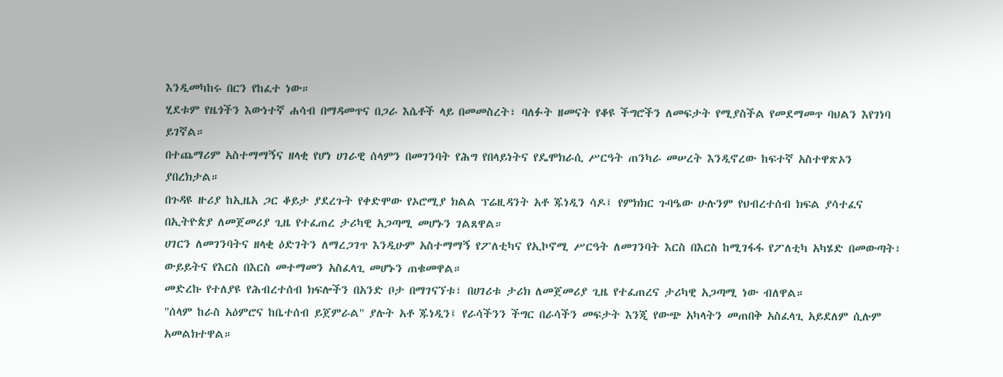እንዲመካከሩ በርን የከፈተ ነው።
ሂደቱም የዜጎችን እውነተኛ ሐሳብ በማዳመጥና በጋራ እሴቶች ላይ በመመስረት፣ ባለፉት ዘመናት የቆዩ ችግሮችን ለመፍታት የሚያስችል የመደማመጥ ባህልን እየገነባ ይገኛል።
በተጨማሪም አስተማማኝና ዘላቂ የሆነ ሀገራዊ ሰላምን በመገንባት የሕግ የበላይነትና የዴሞክራሲ ሥርዓት ጠንካራ መሠረት እንዲኖረው ከፍተኛ አስተዋጽኦን ያበረክታል።
በጉዳዩ ዙሪያ ከኢዜአ ጋር ቆይታ ያደረጉት የቀድሞው የኦሮሚያ ክልል ፕሬዚዳንት አቶ ጁነዲን ሳዶ፤ የምክክር ጉባዔው ሁሉንም የህብረተሰብ ክፍል ያሳተፈና በኢትዮጵያ ለመጀመሪያ ጊዜ የተፈጠረ ታሪካዊ አጋጣሚ መሆኑን ገልጸዋል።
ሀገርን ለመገንባትና ዘላቂ ዕድገትን ለማረጋገጥ እንዲሁም አስተማማኝ የፖለቲካና የኢኮኖሚ ሥርዓት ለመገንባት እርስ በእርስ ከሚገፋፋ የፖለቲካ አካሄድ በመውጣት፣ ውይይትና የእርስ በእርስ መተማመን አስፈላጊ መሆኑን ጠቁመዋል።
መድረኩ የተለያዩ የሕብረተሰብ ክፍሎችን በአንድ ቦታ በማገናኘቱ፣ በሀገሪቱ ታሪክ ለመጀመሪያ ጊዜ የተፈጠረና ታሪካዊ አጋጣሚ ነው ብለዋል።
"ሰላም ከራስ አዕምሮና ከቤተሰብ ይጀምራል" ያሉት አቶ ጁነዲን፤ የራሳችንን ችግር በራሳችን መፍታት እንጂ የውጭ አካላትን መጠበቅ አስፈላጊ አይደለም ሲሉም አመልክተዋል።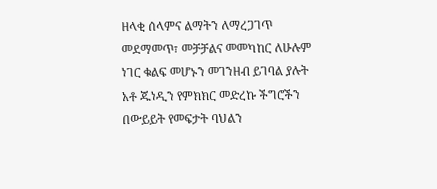ዘላቂ ሰላምና ልማትን ለማረጋገጥ መደማመጥ፣ መቻቻልና መመካከር ለሁሉም ነገር ቁልፍ መሆኑን መገንዘብ ይገባል ያሉት አቶ ጁነዲን የምክክር መድረኩ ችግሮችን በውይይት የመፍታት ባህልን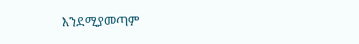እንደሚያመጣም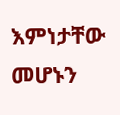እምነታቸው መሆኑን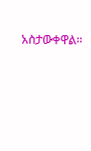አስታውቀዋል።